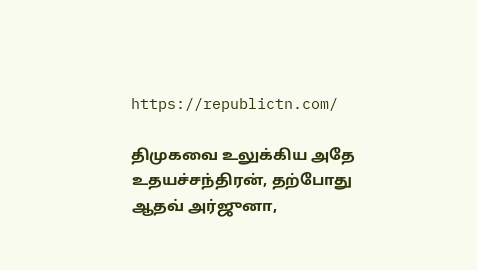https://republictn.com/

திமுகவை உலுக்கிய அதே உதயச்சந்திரன், தற்போது ஆதவ் அர்ஜுனா,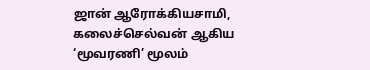ஜான் ஆரோக்கியசாமி, கலைச்செல்வன் ஆகிய ‘மூவரணி’ மூலம்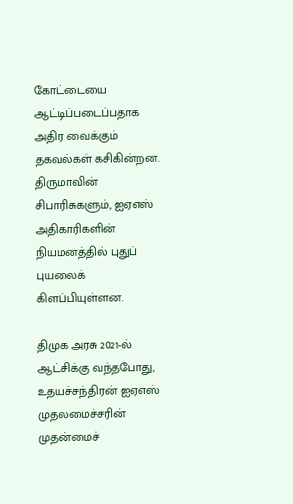கோட்டையை ஆட்டிப்படைப்பதாக அதிர வைக்கும் தகவல்கள் கசிகின்றன. திருமாவின் சிபாரிசுகளும், ஐஏஎஸ் அதிகாரிகளின் நியமனத்தில் புதுப் புயலைக் கிளப்பியுள்ளன.

திமுக அரசு 2021-ல் ஆட்சிக்கு வந்தபோது, உதயச்சந்திரன் ஐஏஎஸ் முதலமைச்சரின் முதன்மைச்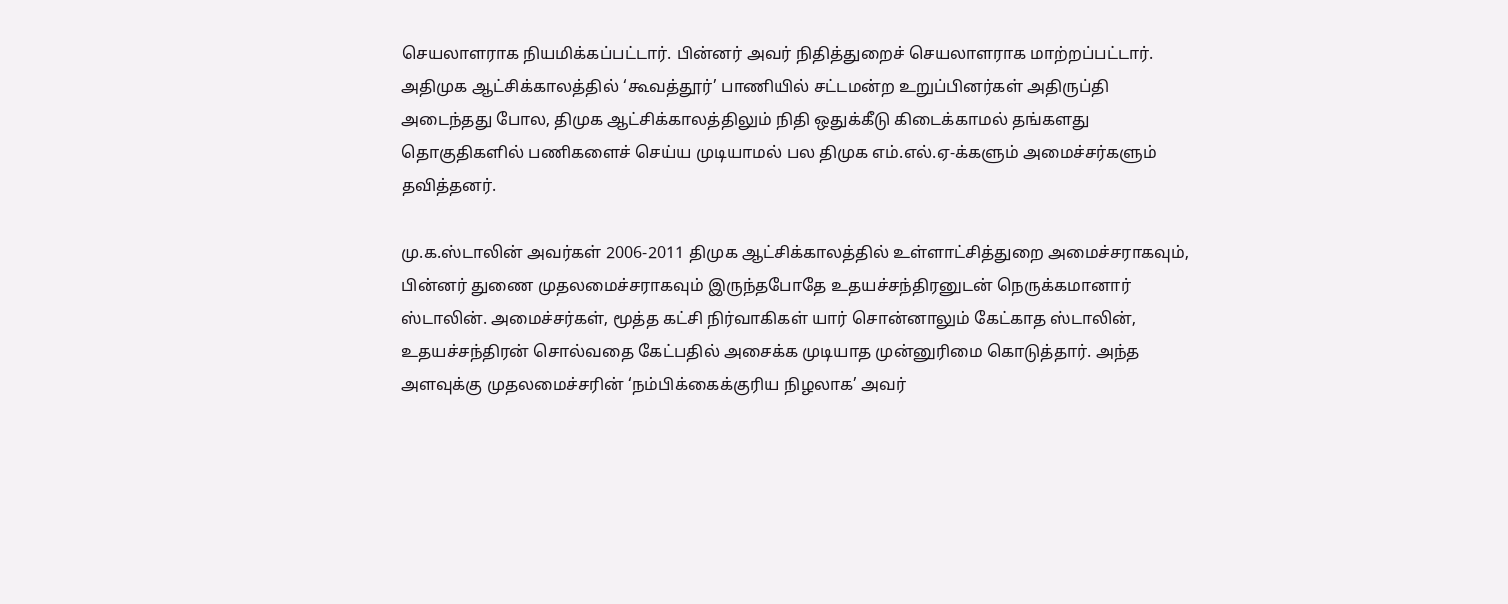செயலாளராக நியமிக்கப்பட்டார். பின்னர் அவர் நிதித்துறைச் செயலாளராக மாற்றப்பட்டார். அதிமுக ஆட்சிக்காலத்தில் ‘கூவத்தூர்’ பாணியில் சட்டமன்ற உறுப்பினர்கள் அதிருப்தி அடைந்தது போல, திமுக ஆட்சிக்காலத்திலும் நிதி ஒதுக்கீடு கிடைக்காமல் தங்களது தொகுதிகளில் பணிகளைச் செய்ய முடியாமல் பல திமுக எம்.எல்.ஏ-க்களும் அமைச்சர்களும் தவித்தனர்.

மு.க.ஸ்டாலின் அவர்கள் 2006-2011 திமுக ஆட்சிக்காலத்தில் உள்ளாட்சித்துறை அமைச்சராகவும், பின்னர் துணை முதலமைச்சராகவும் இருந்தபோதே உதயச்சந்திரனுடன் நெருக்கமானார் ஸ்டாலின். அமைச்சர்கள், மூத்த கட்சி நிர்வாகிகள் யார் சொன்னாலும் கேட்காத ஸ்டாலின், உதயச்சந்திரன் சொல்வதை கேட்பதில் அசைக்க முடியாத முன்னுரிமை கொடுத்தார். அந்த அளவுக்கு முதலமைச்சரின் ‘நம்பிக்கைக்குரிய நிழலாக’ அவர்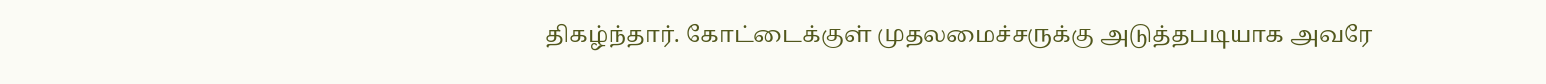திகழ்ந்தார். கோட்டைக்குள் முதலமைச்சருக்கு அடுத்தபடியாக அவரே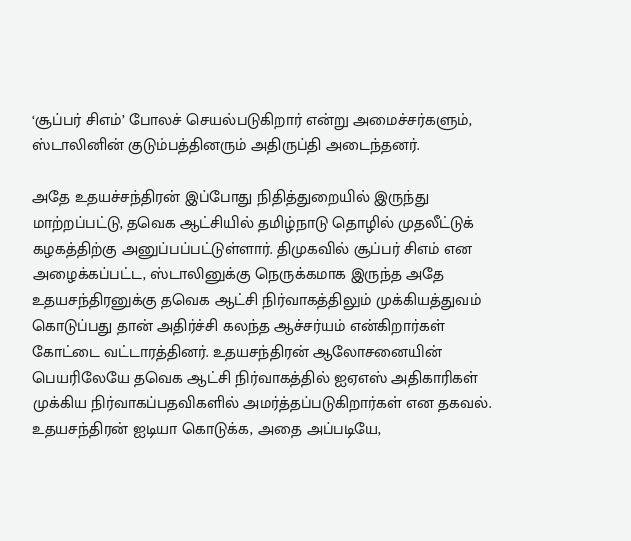‘சூப்பர் சிஎம்’ போலச் செயல்படுகிறார் என்று அமைச்சர்களும், ஸ்டாலினின் குடும்பத்தினரும் அதிருப்தி அடைந்தனர்.

அதே உதயச்சந்திரன் இப்போது நிதித்துறையில் இருந்து மாற்றப்பட்டு, தவெக ஆட்சியில் தமிழ்நாடு தொழில் முதலீட்டுக் கழகத்திற்கு அனுப்பப்பட்டுள்ளார். திமுகவில் சூப்பர் சிஎம் என அழைக்கப்பட்ட, ஸ்டாலினுக்கு நெருக்கமாக இருந்த அதே உதயசந்திரனுக்கு தவெக ஆட்சி நிர்வாகத்திலும் முக்கியத்துவம் கொடுப்பது தான் அதிர்ச்சி கலந்த ஆச்சர்யம் என்கிறார்கள் கோட்டை வட்டாரத்தினர். உதயசந்திரன் ஆலோசனையின் பெயரிலேயே தவெக ஆட்சி நிர்வாகத்தில் ஐஏஎஸ் அதிகாரிகள் முக்கிய நிர்வாகப்பதவிகளில் அமர்த்தப்படுகிறார்கள் என தகவல். உதயசந்திரன் ஐடியா கொடுக்க, அதை அப்படியே,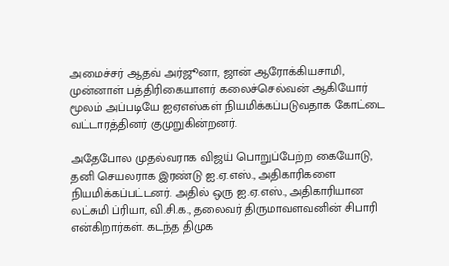அமைச்சர் ஆதவ் அர்ஜூனா, ஜான் ஆரோக்கியசாமி, முன்னாள் பத்திரிகையாளர் கலைச்செல்வன் ஆகியோர் மூலம் அப்படியே ஐஏஎஸ்கள் நியமிக்கப்படுவதாக கோட்டை வட்டாரத்தினர் குமுறுகின்றனர்.

அதேபோல முதல்வராக விஜய் பொறுப்பேற்ற கையோடு, தனி செயலராக இரண்டு ஐ.ஏ.எஸ்., அதிகாரிகளை நியமிக்கப்பட்டனர். அதில் ஒரு ஐ.ஏ.எஸ்., அதிகாரியான லட்சுமி ப்ரியா, வி.சி.க., தலைவர் திருமாவளவனின் சிபாரி என்கிறார்கள். கடந்த திமுக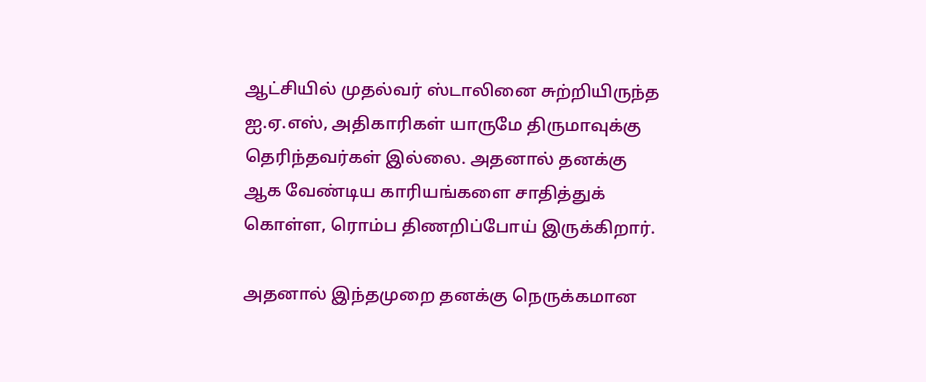ஆட்சியில் முதல்வர் ஸ்டாலினை சுற்றியிருந்த ஐ.ஏ.எஸ், அதிகாரிகள் யாருமே திருமாவுக்கு தெரிந்தவர்கள் இல்லை. அதனால் தனக்கு ஆக வேண்டிய காரியங்களை சாதித்துக் கொள்ள, ரொம்ப திணறிப்போய் இருக்கிறார்.

அதனால் இந்தமுறை தனக்கு நெருக்கமான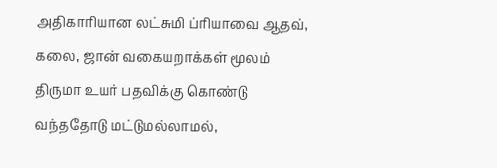அதிகாரியான லட்சுமி ப்ரியாவை ஆதவ், கலை, ஜான் வகையறாக்கள் மூலம் திருமா உயர் பதவிக்கு கொண்டு வந்ததோடு மட்டுமல்லாமல்,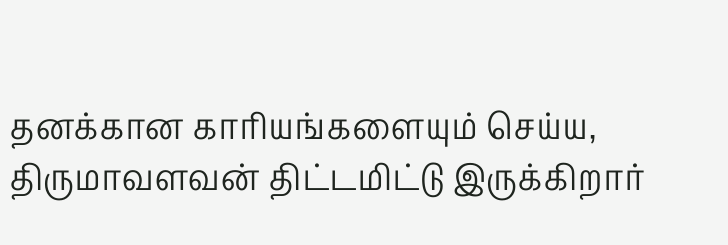தனக்கான காரியங்களையும் செய்ய, திருமாவளவன் திட்டமிட்டு இருக்கிறார்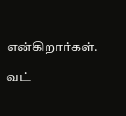என்கிறார்கள்.

வட்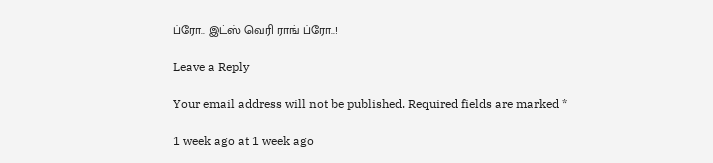ப்ரோ.. இட்ஸ் வெரி ராங் ப்ரோ..!

Leave a Reply

Your email address will not be published. Required fields are marked *

1 week ago at 1 week ago